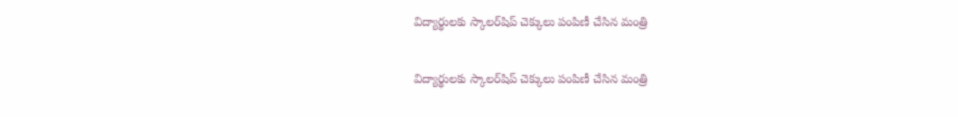విద్యార్థులకు స్కాలర్‌షిప్ చెక్కులు పంపిణీ చేసిన మంత్రి

విద్యార్థులకు స్కాలర్‌షిప్ చెక్కులు పంపిణీ చేసిన మంత్రి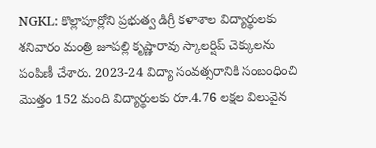NGKL: కొల్లాపూర్లోని ప్రభుత్వ డిగ్రీ కళాశాల విద్యార్థులకు శనివారం మంత్రి జూపల్లి కృష్ణారావు స్కాలర్షిప్ చెక్కులను పంపిణీ చేశారు. 2023-24 విద్యా సంవత్సరానికి సంబంధించి మొత్తం 152 మంది విద్యార్థులకు రూ.4.76 లక్షల విలువైన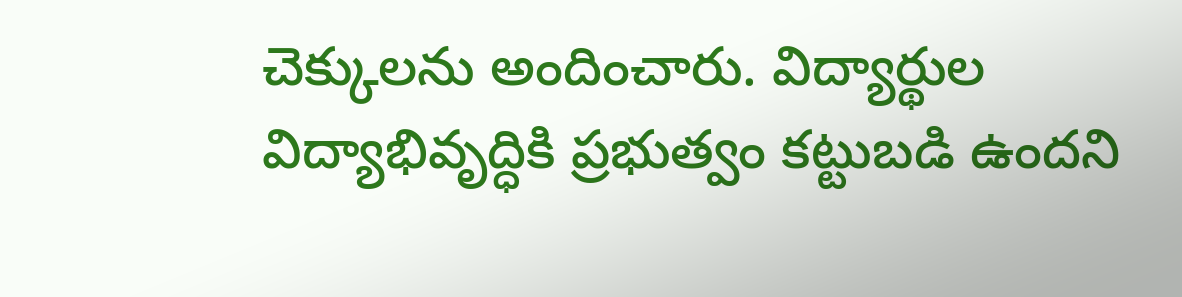చెక్కులను అందించారు. విద్యార్థుల విద్యాభివృద్ధికి ప్రభుత్వం కట్టుబడి ఉందని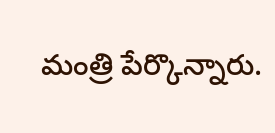మంత్రి పేర్కొన్నారు.